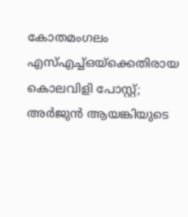കോതമംഗലം എസ്എച്ച്ഒയ്ക്കെതിരായ കൊലവിളി പോസ്റ്റ്; അർജുൻ ആയങ്കിയുടെ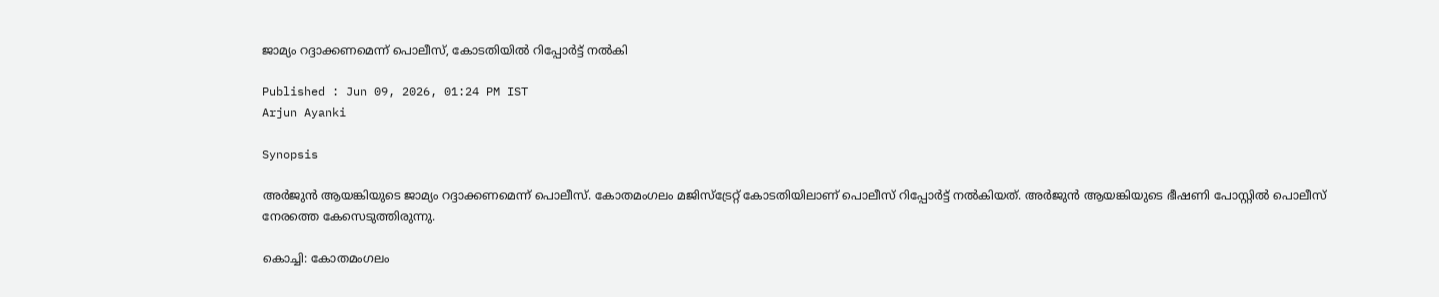ജാമ്യം റദ്ദാക്കണമെന്ന് പൊലീസ്, കോടതിയിൽ റിപ്പോർട്ട് നൽകി

Published : Jun 09, 2026, 01:24 PM IST
Arjun Ayanki

Synopsis

അർജുൻ ആയങ്കിയുടെ ജാമ്യം റദ്ദാക്കണമെന്ന് പൊലീസ്. കോതമംഗലം മജിസ്‌ട്രേറ്റ് കോടതിയിലാണ് പൊലീസ് റിപ്പോർട്ട് നൽകിയത്. അർജുൻ ആയങ്കിയുടെ ഭീഷണി പോസ്റ്റില്‍ പൊലീസ് നേരത്തെ കേസെടുത്തിരുന്നു.

കൊച്ചി: കോതമംഗലം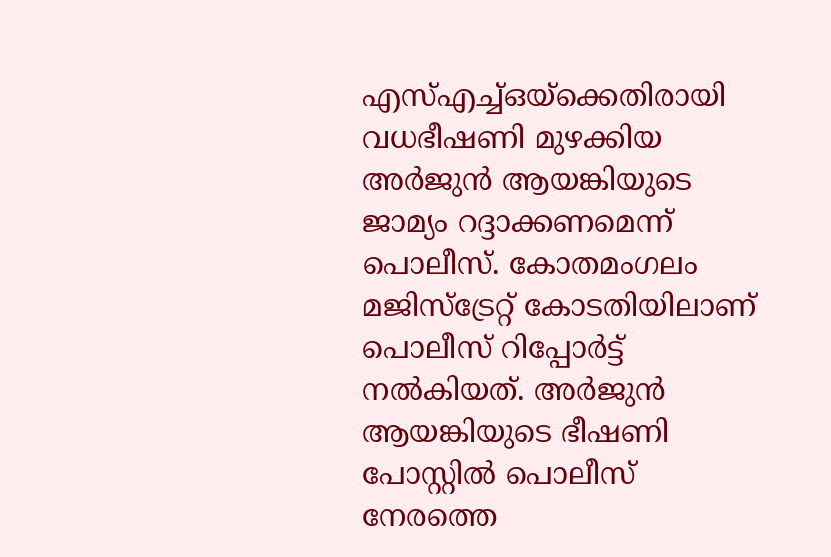എസ്എച്ച്ഒയ്ക്കെതിരായി വധഭീഷണി മുഴക്കിയ അർജുൻ ആയങ്കിയുടെ ജാമ്യം റദ്ദാക്കണമെന്ന് പൊലീസ്. കോതമംഗലം മജിസ്‌ട്രേറ്റ് കോടതിയിലാണ് പൊലീസ് റിപ്പോർട്ട് നൽകിയത്. അർജുൻ ആയങ്കിയുടെ ഭീഷണി പോസ്റ്റില്‍ പൊലീസ് നേരത്തെ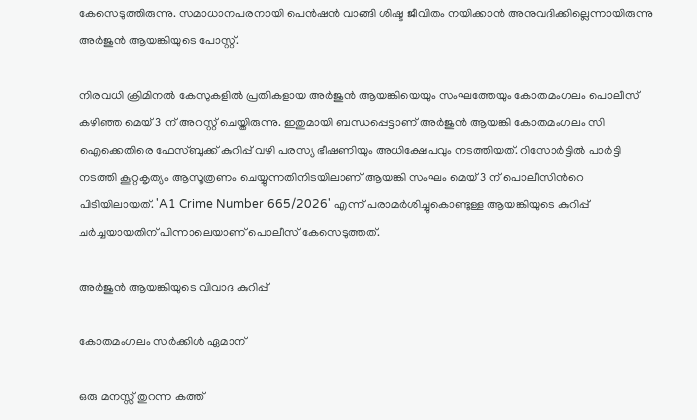കേസെടുത്തിരുന്നു. സമാധാനപരനായി പെൻഷൻ വാങ്ങി ശിഷ്ട ജീവിതം നയിക്കാൻ അനുവദിക്കില്ലെന്നായിരുന്നു അർജുൻ ആയങ്കിയുടെ പോസ്റ്റ്.

നിരവധി ക്രിമിനൽ കേസുകളിൽ പ്രതികളായ അര്‍ജുൻ ആയങ്കിയെയും സംഘത്തേയും കോതമംഗലം പൊലീസ് കഴിഞ്ഞ മെയ് 3 ന് അറസ്റ്റ് ചെയ്തിരുന്നു. ഇതുമായി ബന്ധപ്പെട്ടാണ് അർജുൻ ആയങ്കി കോതമംഗലം സി ഐക്കെതിരെ ഫേസ്ബുക്ക് കുറിപ്പ് വഴി പരസ്യ ഭീഷണിയും അധിക്ഷേപവും നടത്തിയത്. റിസോര്‍ട്ടിൽ പാര്‍ട്ടി നടത്തി കൂറ്റകൃത്യം ആസൂത്രണം ചെയ്യുന്നതിനിടയിലാണ് ആയങ്കി സംഘം മെയ് 3 ന് പൊലീസിന്‍റെ പിടിയിലായത്. 'A1 Crime Number 665/2026' എന്ന് പരാമർശിച്ചുകൊണ്ടുള്ള ആയങ്കിയുടെ കുറിപ്പ് ചർച്ചയായതിന് പിന്നാലെയാണ് പൊലീസ് കേസെടുത്തത്.

അർജുൻ ആയങ്കിയുടെ വിവാദ കുറിപ്പ്

കോതമംഗലം സർക്കിൾ ഏമാന്

ഒരു മനസ്സ് തുറന്ന കത്ത്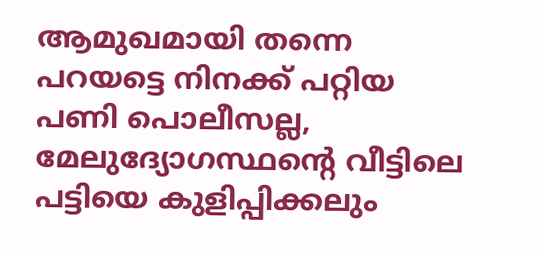ആമുഖമായി തന്നെ പറയട്ടെ നിനക്ക് പറ്റിയ പണി പൊലീസല്ല, മേലുദ്യോഗസ്ഥന്റെ വീട്ടിലെ പട്ടിയെ കുളിപ്പിക്കലും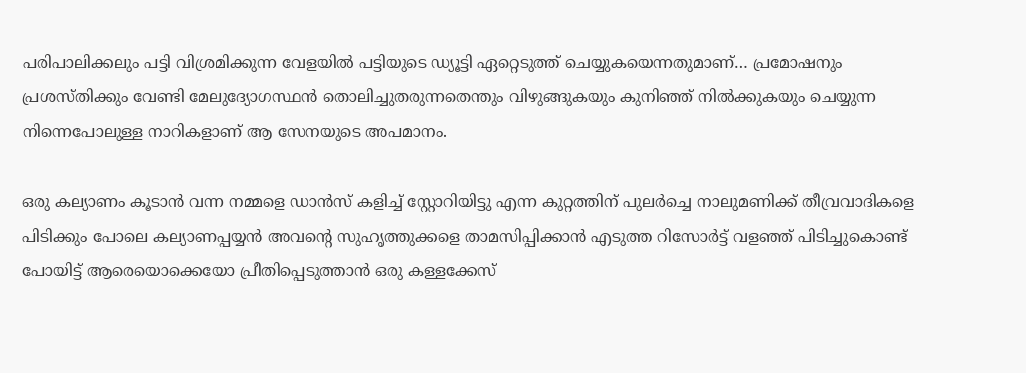പരിപാലിക്കലും പട്ടി വിശ്രമിക്കുന്ന വേളയിൽ പട്ടിയുടെ ഡ്യൂട്ടി ഏറ്റെടുത്ത് ചെയ്യുകയെന്നതുമാണ്… പ്രമോഷനും പ്രശസ്തിക്കും വേണ്ടി മേലുദ്യോഗസ്ഥൻ തൊലിച്ചുതരുന്നതെന്തും വിഴുങ്ങുകയും കുനിഞ്ഞ് നിൽക്കുകയും ചെയ്യുന്ന നിന്നെപോലുള്ള നാറികളാണ് ആ സേനയുടെ അപമാനം.

ഒരു കല്യാണം കൂടാൻ വന്ന നമ്മളെ ഡാൻസ് കളിച്ച് സ്റ്റോറിയിട്ടു എന്ന കുറ്റത്തിന് പുലർച്ചെ നാലുമണിക്ക് തീവ്രവാദികളെ പിടിക്കും പോലെ കല്യാണപ്പയ്യൻ അവന്റെ സുഹൃത്തുക്കളെ താമസിപ്പിക്കാൻ എടുത്ത റിസോർട്ട് വളഞ്ഞ് പിടിച്ചുകൊണ്ട് പോയിട്ട് ആരെയൊക്കെയോ പ്രീതിപ്പെടുത്താൻ ഒരു കള്ളക്കേസ്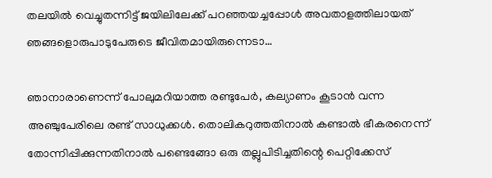തലയിൽ വെച്ചുതന്നിട്ട് ജയിലിലേക്ക് പറഞ്ഞയച്ചപ്പോൾ അവതാളത്തിലായത് ഞങ്ങളൊരുപാടുപേരുടെ ജീവിതമായിരുന്നെടാ…

ഞാനാരാണെന്ന് പോലുമറിയാത്ത രണ്ടുപേർ, കല്യാണം കൂടാൻ വന്ന അഞ്ചുപേരിലെ രണ്ട് സാധുക്കൾ. തൊലികറുത്തതിനാൽ കണ്ടാൽ ഭീകരനെന്ന് തോന്നിപ്പിക്കുന്നതിനാൽ പണ്ടെങ്ങോ ഒരു തല്ലുപിടിച്ചതിന്റെ പെറ്റിക്കേസ്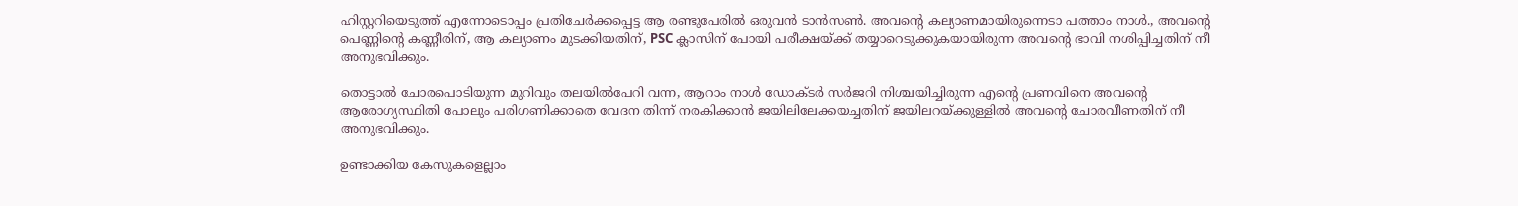ഹിസ്റ്ററിയെടുത്ത് എന്നോടൊപ്പം പ്രതിചേർക്കപ്പെട്ട ആ രണ്ടുപേരിൽ ഒരുവൻ ടാൻസൺ. അവന്റെ കല്യാണമായിരുന്നെടാ പത്താം നാൾ., അവന്റെ പെണ്ണിന്റെ കണ്ണീരിന്, ആ കല്യാണം മുടക്കിയതിന്, PSC ക്ലാസിന് പോയി പരീക്ഷയ്ക്ക് തയ്യാറെടുക്കുകയായിരുന്ന അവന്റെ ഭാവി നശിപ്പിച്ചതിന് നീ അനുഭവിക്കും.

തൊട്ടാൽ ചോരപൊടിയുന്ന മുറിവും തലയിൽപേറി വന്ന, ആറാം നാൾ ഡോക്ടർ സർജറി നിശ്ചയിച്ചിരുന്ന എന്റെ പ്രണവിനെ അവന്റെ ആരോഗ്യസ്ഥിതി പോലും പരിഗണിക്കാതെ വേദന തിന്ന് നരകിക്കാൻ ജയിലിലേക്കയച്ചതിന് ജയിലറയ്ക്കുള്ളിൽ അവന്റെ ചോരവീണതിന് നീ അനുഭവിക്കും.

ഉണ്ടാക്കിയ കേസുകളെല്ലാം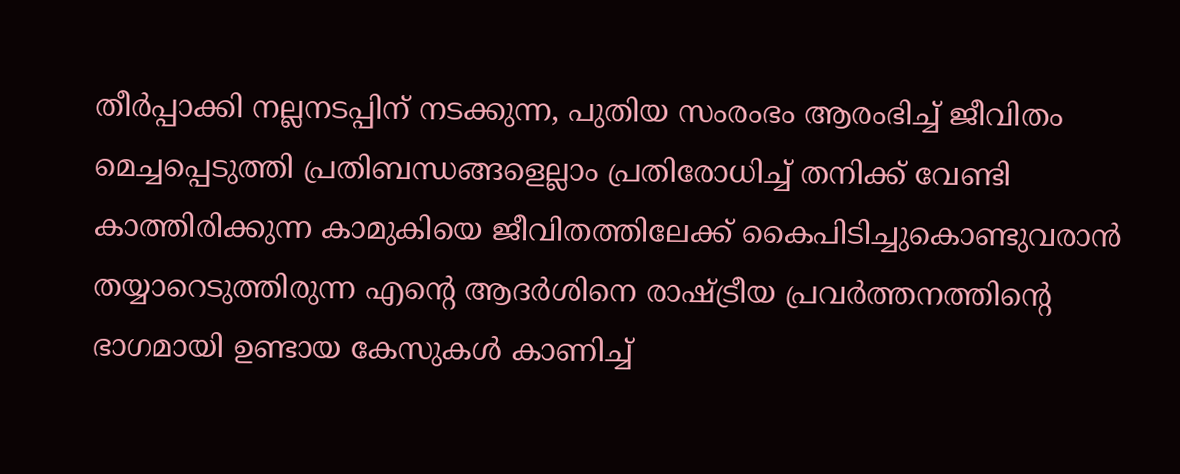തീർപ്പാക്കി നല്ലനടപ്പിന് നടക്കുന്ന, പുതിയ സംരംഭം ആരംഭിച്ച് ജീവിതം മെച്ചപ്പെടുത്തി പ്രതിബന്ധങ്ങളെല്ലാം പ്രതിരോധിച്ച് തനിക്ക് വേണ്ടി കാത്തിരിക്കുന്ന കാമുകിയെ ജീവിതത്തിലേക്ക് കൈപിടിച്ചുകൊണ്ടുവരാൻ തയ്യാറെടുത്തിരുന്ന എന്റെ ആദർശിനെ രാഷ്ട്രീയ പ്രവർത്തനത്തിന്റെ ഭാഗമായി ഉണ്ടായ കേസുകൾ കാണിച്ച്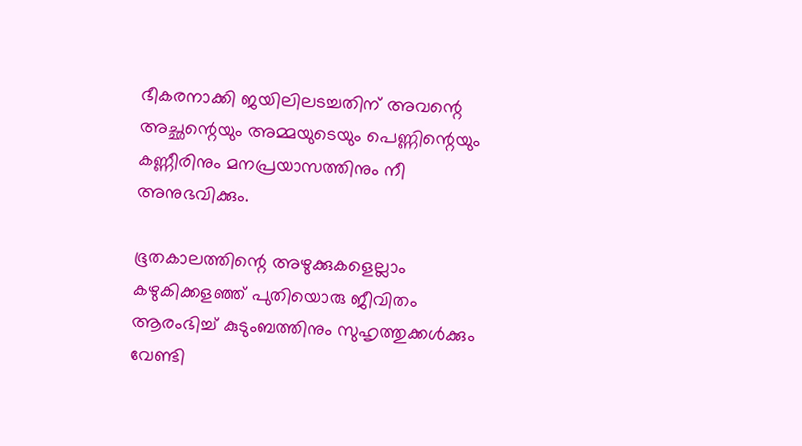ഭീകരനാക്കി ജയിലിലടച്ചതിന് അവന്റെ അച്ഛന്റെയും അമ്മയുടെയും പെണ്ണിന്റെയും കണ്ണീരിനും മനപ്രയാസത്തിനും നീ അനുഭവിക്കും.

ഭൂതകാലത്തിന്റെ അഴുക്കുകളെല്ലാം കഴുകിക്കളഞ്ഞ് പുതിയൊരു ജീവിതം ആരംഭിച്ച് കുടുംബത്തിനും സുഹൃത്തുക്കൾക്കും വേണ്ടി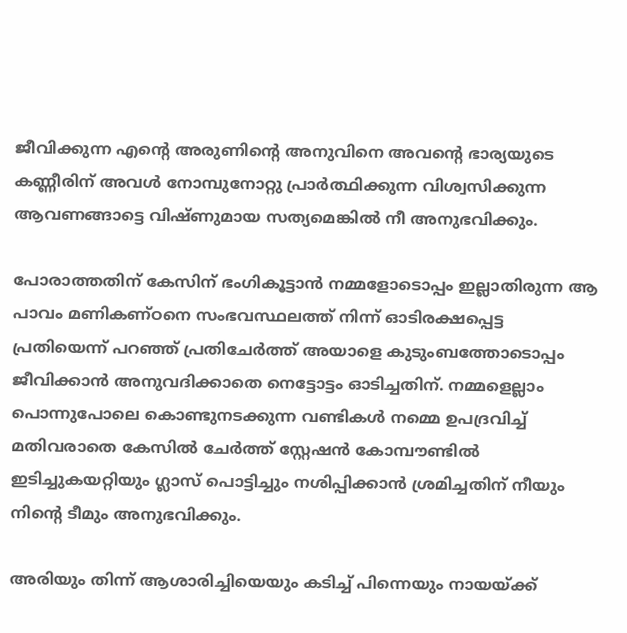ജീവിക്കുന്ന എന്റെ അരുണിന്റെ അനുവിനെ അവന്റെ ഭാര്യയുടെ കണ്ണീരിന് അവൾ നോമ്പുനോറ്റു പ്രാർത്ഥിക്കുന്ന വിശ്വസിക്കുന്ന ആവണങ്ങാട്ടെ വിഷ്ണുമായ സത്യമെങ്കിൽ നീ അനുഭവിക്കും.

പോരാത്തതിന് കേസിന് ഭംഗികൂട്ടാൻ നമ്മളോടൊപ്പം ഇല്ലാതിരുന്ന ആ പാവം മണികണ്ഠനെ സംഭവസ്ഥലത്ത് നിന്ന് ഓടിരക്ഷപ്പെട്ട പ്രതിയെന്ന് പറഞ്ഞ് പ്രതിചേർത്ത് അയാളെ കുടുംബത്തോടൊപ്പം ജീവിക്കാൻ അനുവദിക്കാതെ നെട്ടോട്ടം ഓടിച്ചതിന്. നമ്മളെല്ലാം പൊന്നുപോലെ കൊണ്ടുനടക്കുന്ന വണ്ടികൾ നമ്മെ ഉപദ്രവിച്ച് മതിവരാതെ കേസിൽ ചേർത്ത് സ്റ്റേഷൻ കോമ്പൗണ്ടിൽ ഇടിച്ചുകയറ്റിയും ഗ്ലാസ് പൊട്ടിച്ചും നശിപ്പിക്കാൻ ശ്രമിച്ചതിന് നീയും നിന്റെ ടീമും അനുഭവിക്കും.

അരിയും തിന്ന് ആശാരിച്ചിയെയും കടിച്ച് പിന്നെയും നായയ്ക്ക്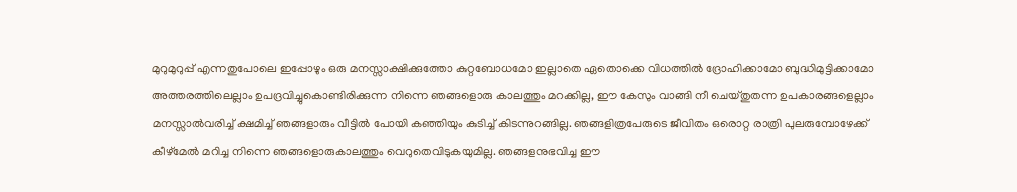മുറുമുറുപ്പ് എന്നതുപോലെ ഇപ്പോഴും ഒരു മനസ്സാക്ഷിക്കുത്തോ കുറ്റബോധമോ ഇല്ലാതെ ഏതൊക്കെ വിധത്തിൽ ദ്രോഹിക്കാമോ ബുദ്ധിമുട്ടിക്കാമോ അത്തരത്തിലെല്ലാം ഉപദ്രവിച്ചുകൊണ്ടിരിക്കുന്ന നിന്നെ ഞങ്ങളൊരു കാലത്തും മറക്കില്ല, ഈ കേസും വാങ്ങി നീ ചെയ്തുതന്ന ഉപകാരങ്ങളെല്ലാം മനസ്സാൽവരിച്ച് ക്ഷമിച്ച് ഞങ്ങളാരും വീട്ടിൽ പോയി കഞ്ഞിയും കുടിച്ച് കിടന്നുറങ്ങില്ല. ഞങ്ങളിത്രപേരുടെ ജീവിതം ഒരൊറ്റ രാത്രി പുലരുമ്പോഴേക്ക് കീഴ്മേൽ മറിച്ച നിന്നെ ഞങ്ങളൊരുകാലത്തും വെറുതെവിടുകയുമില്ല. ഞങ്ങളനുഭവിച്ച ഈ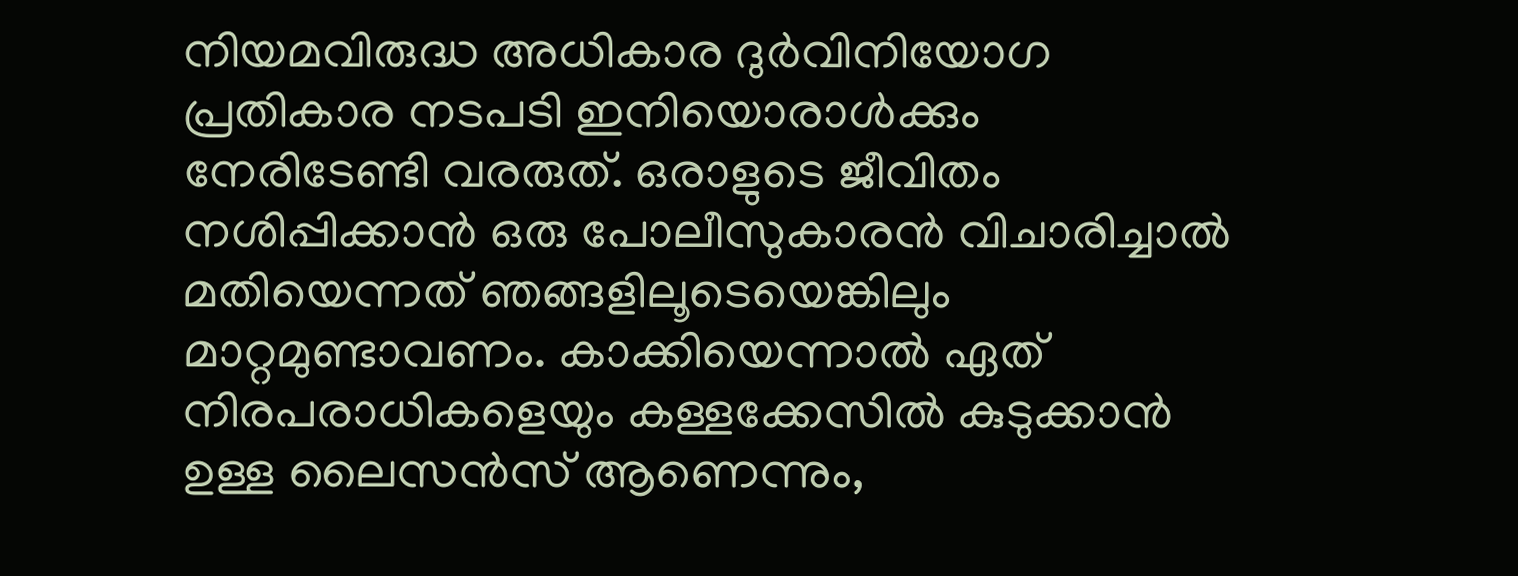നിയമവിരുദ്ധ അധികാര ദുർവിനിയോഗ പ്രതികാര നടപടി ഇനിയൊരാൾക്കും നേരിടേണ്ടി വരരുത്. ഒരാളുടെ ജീവിതം നശിപ്പിക്കാൻ ഒരു പോലീസുകാരൻ വിചാരിച്ചാൽ മതിയെന്നത് ഞങ്ങളിലൂടെയെങ്കിലും മാറ്റമുണ്ടാവണം. കാക്കിയെന്നാൽ ഏത് നിരപരാധികളെയും കള്ളക്കേസിൽ കുടുക്കാൻ ഉള്ള ലൈസൻസ് ആണെന്നും,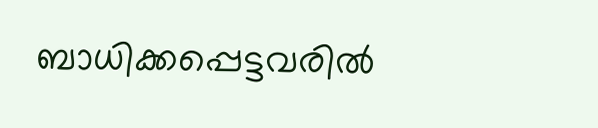ബാധിക്കപ്പെട്ടവരിൽ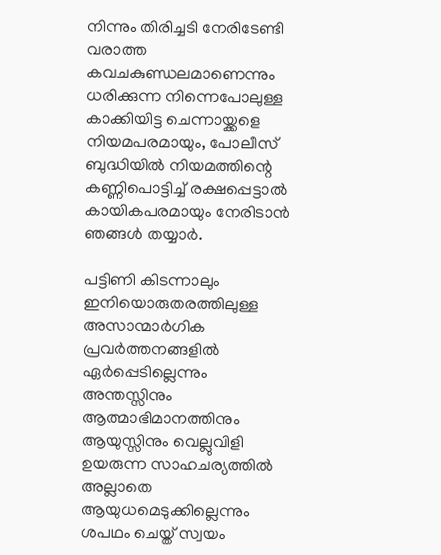നിന്നും തിരിച്ചടി നേരിടേണ്ടി വരാത്ത കവചകുണ്ഡലമാണെന്നും ധരിക്കുന്ന നിന്നെപോലുള്ള കാക്കിയിട്ട ചെന്നായ്ക്കളെ നിയമപരമായും, പോലീസ് ബുദ്ധിയിൽ നിയമത്തിന്റെ കണ്ണിപൊട്ടിച്ച് രക്ഷപ്പെട്ടാൽ കായികപരമായും നേരിടാൻ ഞങ്ങൾ തയ്യാർ.

പട്ടിണി കിടന്നാലും ഇനിയൊരുതരത്തിലുള്ള അസാന്മാർഗിക പ്രവർത്തനങ്ങളിൽ ഏർപ്പെടില്ലെന്നും അന്തസ്സിനും ആത്മാഭിമാനത്തിനും ആയുസ്സിനും വെല്ലുവിളി ഉയരുന്ന സാഹചര്യത്തിൽ അല്ലാതെ ആയുധമെടുക്കില്ലെന്നും ശപഥം ചെയ്ത് സ്വയം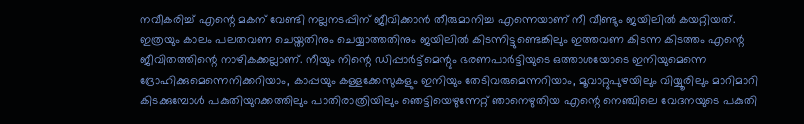നവീകരിച്ച് എന്റെ മകന് വേണ്ടി നല്ലനടപ്പിന് ജീവിക്കാൻ തീരുമാനിച്ച എന്നെയാണ് നീ വീണ്ടും ജയിലിൽ കയറ്റിയത്. ഇത്രയും കാലം പലതവണ ചെയ്തതിനും ചെയ്യാത്തതിനും ജയിലിൽ കിടന്നിട്ടുണ്ടെങ്കിലും ഇത്തവണ കിടന്ന കിടത്തം എന്റെ ജീവിതത്തിന്റെ നാഴികക്കല്ലാണ്. നീയും നിന്റെ ഡിപ്പാർട്ട്മെന്റും ഭരണപാർട്ടിയുടെ ഒത്താശയോടെ ഇനിയുമെന്നെ ദ്രോഹിക്കുമെന്നെനിക്കറിയാം, കാപ്പയും കള്ളക്കേസുകളും ഇനിയും തേടിവരുമെന്നറിയാം, മൂവാറ്റുപുഴയിലും വിയ്യൂരിലും മാറിമാറി കിടക്കുമ്പോൾ പകുതിയുറക്കത്തിലും പാതിരാത്രിയിലും ഞെട്ടിയെഴുന്നേറ്റ് ഞാനെഴുതിയ എന്റെ നെഞ്ചിലെ വേദനയുടെ പകുതി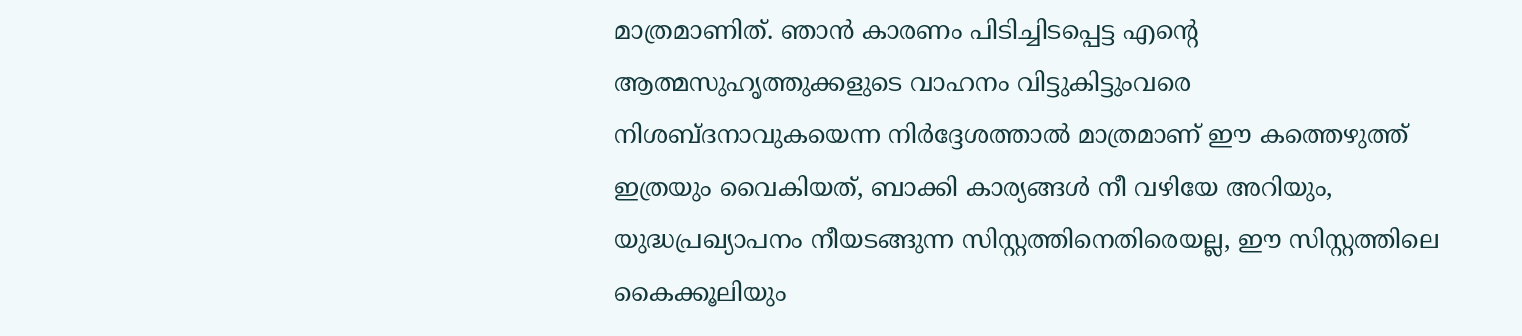മാത്രമാണിത്. ഞാൻ കാരണം പിടിച്ചിടപ്പെട്ട എന്റെ ആത്മസുഹൃത്തുക്കളുടെ വാഹനം വിട്ടുകിട്ടുംവരെ നിശബ്ദനാവുകയെന്ന നിർദ്ദേശത്താൽ മാത്രമാണ് ഈ കത്തെഴുത്ത് ഇത്രയും വൈകിയത്, ബാക്കി കാര്യങ്ങൾ നീ വഴിയേ അറിയും, യുദ്ധപ്രഖ്യാപനം നീയടങ്ങുന്ന സിസ്റ്റത്തിനെതിരെയല്ല, ഈ സിസ്റ്റത്തിലെ കൈക്കൂലിയും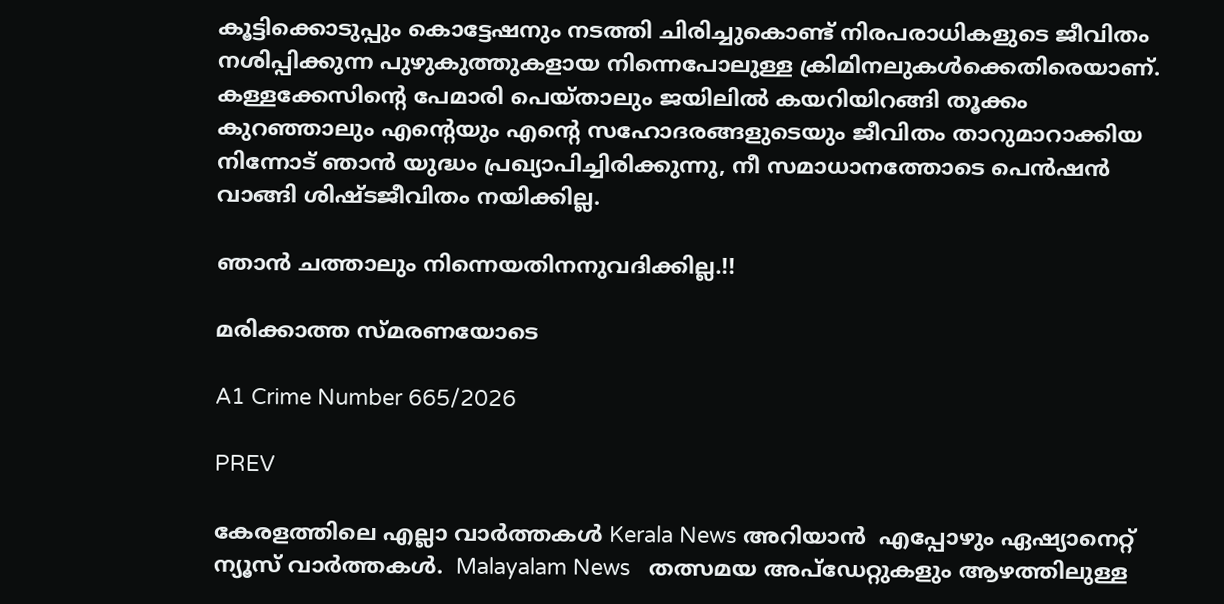കൂട്ടിക്കൊടുപ്പും കൊട്ടേഷനും നടത്തി ചിരിച്ചുകൊണ്ട് നിരപരാധികളുടെ ജീവിതം നശിപ്പിക്കുന്ന പുഴുകുത്തുകളായ നിന്നെപോലുള്ള ക്രിമിനലുകൾക്കെതിരെയാണ്. കള്ളക്കേസിന്റെ പേമാരി പെയ്താലും ജയിലിൽ കയറിയിറങ്ങി തൂക്കം കുറഞ്ഞാലും എന്റെയും എന്റെ സഹോദരങ്ങളുടെയും ജീവിതം താറുമാറാക്കിയ നിന്നോട് ഞാൻ യുദ്ധം പ്രഖ്യാപിച്ചിരിക്കുന്നു, നീ സമാധാനത്തോടെ പെൻഷൻ വാങ്ങി ശിഷ്ടജീവിതം നയിക്കില്ല.

ഞാൻ ചത്താലും നിന്നെയതിനനുവദിക്കില്ല.!!

മരിക്കാത്ത സ്മരണയോടെ

A1 Crime Number 665/2026

PREV

കേരളത്തിലെ എല്ലാ വാർത്തകൾ Kerala News അറിയാൻ  എപ്പോഴും ഏഷ്യാനെറ്റ് ന്യൂസ് വാർത്തകൾ.  Malayalam News   തത്സമയ അപ്‌ഡേറ്റുകളും ആഴത്തിലുള്ള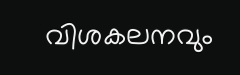വിശകലനവും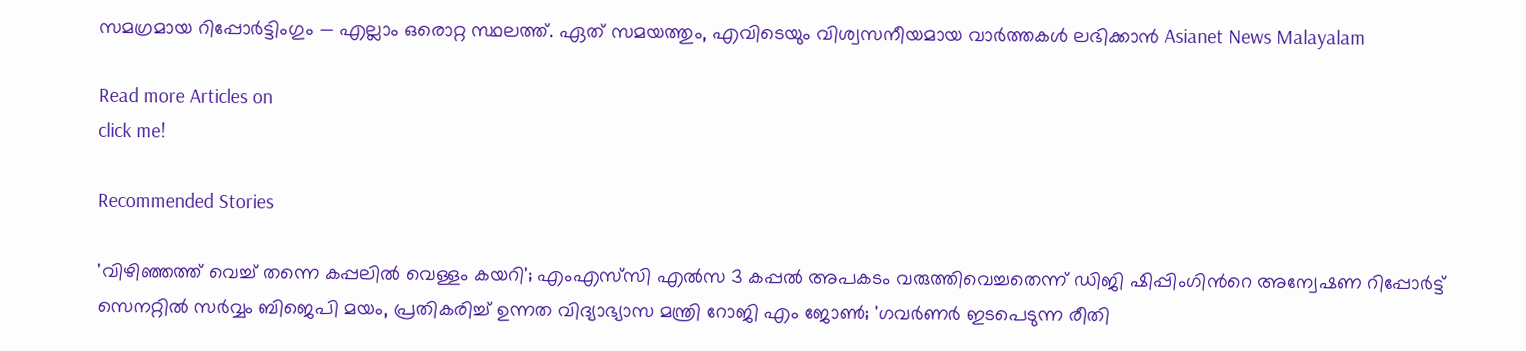സമഗ്രമായ റിപ്പോർട്ടിംഗും — എല്ലാം ഒരൊറ്റ സ്ഥലത്ത്. ഏത് സമയത്തും, എവിടെയും വിശ്വസനീയമായ വാർത്തകൾ ലഭിക്കാൻ Asianet News Malayalam

Read more Articles on
click me!

Recommended Stories

'വിഴിഞ്ഞത്ത് വെച്ച് തന്നെ കപ്പലില്‍ വെള്ളം കയറി'; എംഎസ്‍സി എൽസ 3 കപ്പൽ അപകടം വരുത്തിവെച്ചതെന്ന് ഡിജി ഷിപ്പിംഗിന്‍റെ അന്വേഷണ റിപ്പോർട്ട്‌
സെനറ്റിൽ സർവ്വം ബിജെപി മയം, പ്രതികരിച്ച് ഉന്നത വിദ്യാഭ്യാസ മന്ത്രി റോജി എം ജോൺ; 'ഗവർണർ ഇടപെടുന്ന രീതി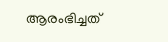ആരംഭിച്ചത്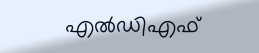എൽഡിഎഫ്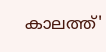കാലത്ത്'